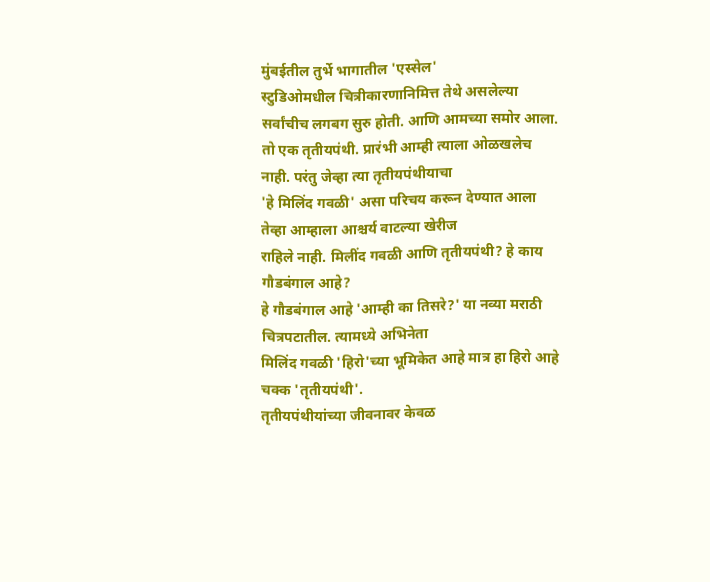मुंबईतील तुर्भे भागातील 'एस्सेल'
स्टुडिओमधील चित्रीकारणानिमित्त तेथे असलेल्या सर्वांचीच लगबग सुरु होती. आणि आमच्या समोर आला.
तो एक तृतीयपंथी. प्रारंभी आम्ही त्याला ओळखलेच नाही. परंतु जेव्हा त्या तृतीयपंथीयाचा
'हे मिलिंद गवळी' असा परिचय करून देण्यात आला तेव्हा आम्हाला आश्चर्य वाटल्या खेरीज
राहिले नाही. मिलींद गवळी आणि तृतीयपंथी? हे काय गौडबंगाल आहे?
हे गौडबंगाल आहे 'आम्ही का तिसरे?' या नव्या मराठी चित्रपटातील. त्यामध्ये अभिनेता
मिलिंद गवळी 'हिरो'च्या भूमिकेत आहे मात्र हा हिरो आहे चक्क 'तृतीयपंथी'.
तृतीयपंथीयांच्या जीवनावर केवळ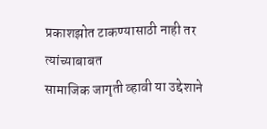प्रकाशझोत टाकण्यासाठी नाही तर त्यांच्याबाबत
सामाजिक जागृती व्हावी या उद्देशाने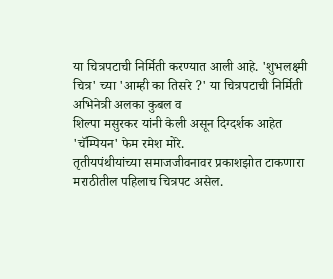या चित्रपटाची निर्मिती करण्यात आली आहे. 'शुभलक्ष्मी
चित्र' च्या 'आम्ही का तिसरे ?' या चित्रपटाची निर्मिती अभिनेत्री अलका कुबल व
शिल्पा मसुरकर यांनी केली असून दिग्दर्शक आहेत 'चॅम्पियन' फेम रमेश मोरे.
तृतीयपंथीयांच्या समाजजीवनावर प्रकाशझोत टाकणारा मराठीतील पहिलाच चित्रपट असेल.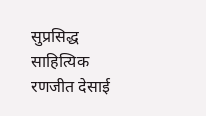सुप्रसिद्ध साहित्यिक रणजीत देसाई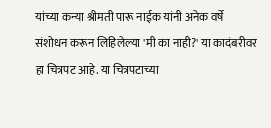यांच्या कन्या श्रीमती पारू नाईक यांनी अनेक वर्षे
संशोधन करून लिहिलेल्या 'मी का नाही?' या कादंबरीवर हा चित्रपट आहे. या चित्रपटाच्या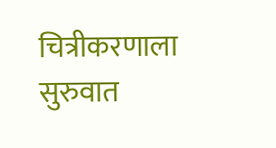चित्रीकरणाला सुरुवात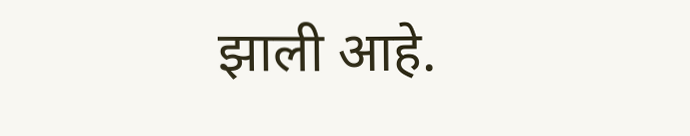झाली आहे.